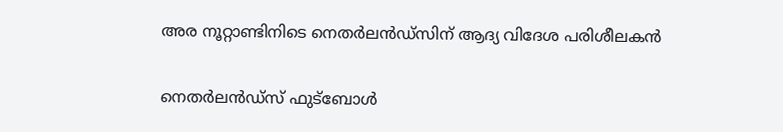അര നൂറ്റാണ്ടിനിടെ നെതർലൻഡ്സിന് ആദ്യ വിദേശ പരിശീലകൻ

നെതർലൻഡ്സ് ഫുട്ബോൾ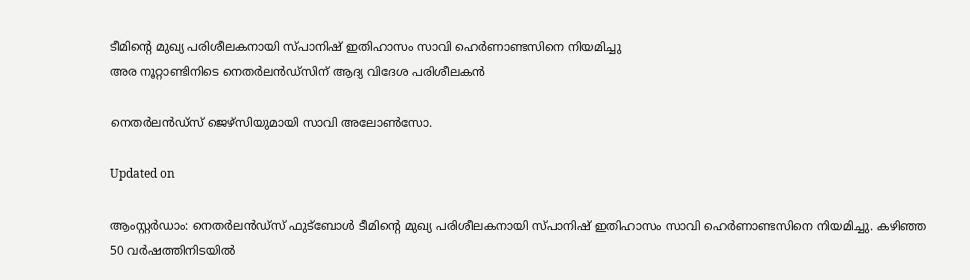ടീമിന്‍റെ മുഖ്യ പരിശീലകനായി സ്പാനിഷ് ഇതിഹാസം സാവി ഹെർണാണ്ടസിനെ നിയമിച്ചു
അര നൂറ്റാണ്ടിനിടെ നെതർലൻഡ്സിന് ആദ്യ വിദേശ പരിശീലകൻ

നെതർലൻഡ്സ് ജെഴ്സിയുമായി സാവി അലോൺസോ.

Updated on

ആംസ്റ്റർഡാം: നെതർലൻഡ്സ് ഫുട്ബോൾ ടീമിന്‍റെ മുഖ്യ പരിശീലകനായി സ്പാനിഷ് ഇതിഹാസം സാവി ഹെർണാണ്ടസിനെ നിയമിച്ചു. കഴിഞ്ഞ 50 വർഷത്തിനിടയിൽ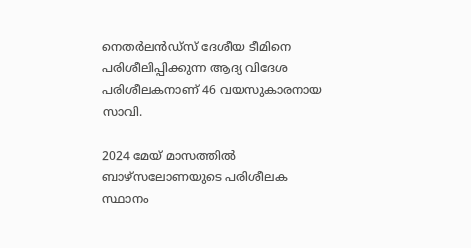നെതർലൻഡ്സ് ദേശീയ ടീമിനെ പരിശീലിപ്പിക്കുന്ന ആദ്യ വിദേശ പരിശീലകനാണ് 46 വയസുകാരനായ സാവി.

2024 മേയ് മാസത്തിൽ ബാഴ്സലോണയുടെ പരിശീലക സ്ഥാനം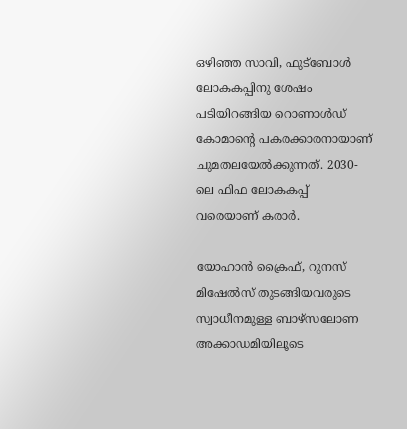ഒഴിഞ്ഞ സാവി, ഫുട്ബോൾ ലോകകപ്പിനു ശേഷം പടിയിറങ്ങിയ റൊണാൾഡ് കോമാന്‍റെ പകരക്കാരനായാണ് ചുമതലയേൽക്കുന്നത്. 2030-ലെ ഫിഫ ലോകകപ്പ് വരെയാണ് കരാർ.

യോഹാൻ ക്രൈഫ്, റുനസ് മിഷേൽസ് തുടങ്ങിയവരുടെ സ്വാധീനമുള്ള ബാഴ്സലോണ അക്കാഡമിയിലൂടെ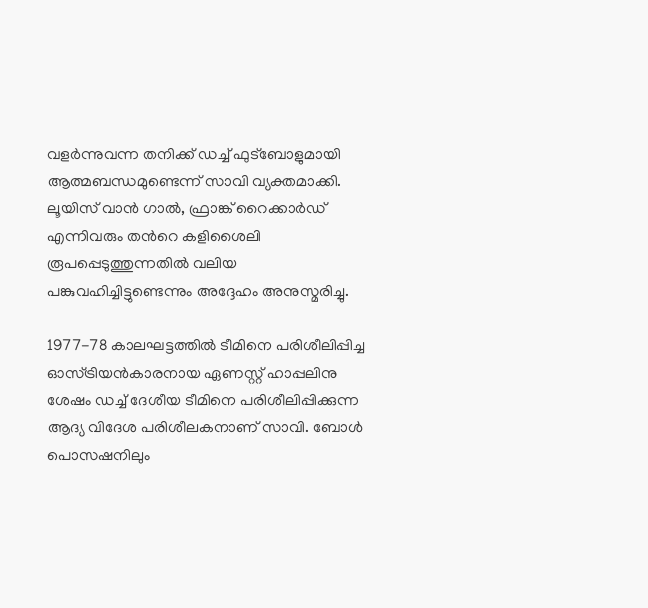വളർന്നുവന്ന തനിക്ക് ഡച്ച് ഫുട്ബോളുമായി ആത്മബന്ധമുണ്ടെന്ന് സാവി വ്യക്തമാക്കി. ലൂയിസ് വാൻ ഗാൽ, ഫ്രാങ്ക് റൈക്കാർഡ് എന്നിവരും തന്‍റെ കളിശൈലി രൂപപ്പെടുത്തുന്നതിൽ വലിയ പങ്കുവഹിച്ചിട്ടുണ്ടെന്നും അദ്ദേഹം അനുസ്മരിച്ചു.

1977-78 കാലഘട്ടത്തിൽ ടീമിനെ പരിശീലിപ്പിച്ച ഓസ്ട്രിയൻകാരനായ ഏണസ്റ്റ് ഹാപ്പലിനു ശേഷം ഡച്ച് ദേശീയ ടീമിനെ പരിശീലിപ്പിക്കുന്ന ആദ്യ വിദേശ പരിശീലകനാണ് സാവി. ബോൾ പൊസഷനിലും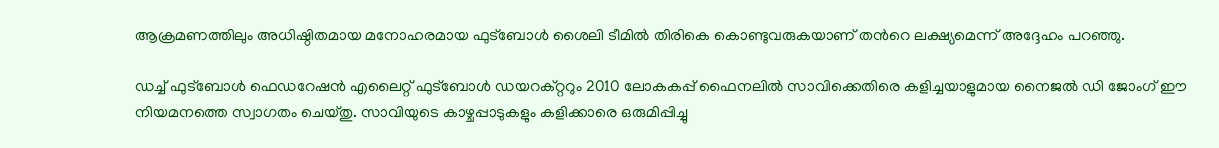ആക്രമണത്തിലും അധിഷ്ഠിതമായ മനോഹരമായ ഫുട്ബോൾ ശൈലി ടീമിൽ തിരികെ കൊണ്ടുവരുകയാണ് തന്‍റെ ലക്ഷ്യമെന്ന് അദ്ദേഹം പറഞ്ഞു.

ഡച്ച് ഫുട്ബോൾ ഫെഡറേഷൻ എലൈറ്റ് ഫുട്ബോൾ ഡയറക്റ്ററും 2010 ലോകകപ്പ് ഫൈനലിൽ സാവിക്കെതിരെ കളിച്ചയാളുമായ നൈജൽ ഡി ജോംഗ് ഈ നിയമനത്തെ സ്വാഗതം ചെയ്തു. സാവിയുടെ കാഴ്ചപ്പാടുകളും കളിക്കാരെ ഒരുമിപ്പിച്ചു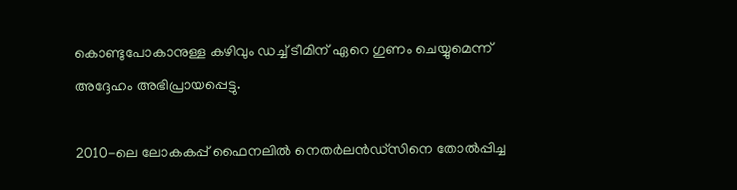കൊണ്ടുപോകാനുള്ള കഴിവും ഡച്ച് ടീമിന് ഏറെ ഗുണം ചെയ്യുമെന്ന് അദ്ദേഹം അഭിപ്രായപ്പെട്ടു.

2010-ലെ ലോകകപ്പ് ഫൈനലിൽ നെതർലൻഡ്സിനെ തോൽപ്പിച്ച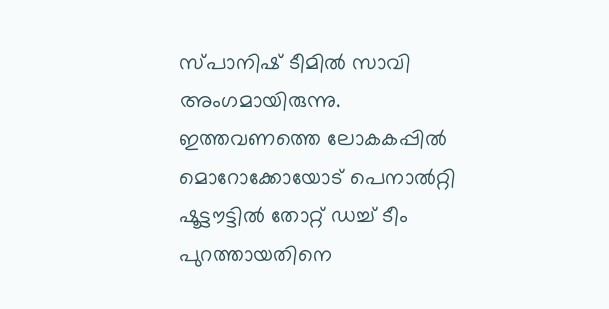സ്പാനിഷ് ടീമിൽ സാവി അംഗമായിരുന്നു. ഇത്തവണത്തെ ലോകകപ്പിൽ മൊറോക്കോയോട് പെനാൽറ്റി ഷൂട്ടൗട്ടിൽ തോറ്റ് ഡച്ച് ടീം പുറത്തായതിനെ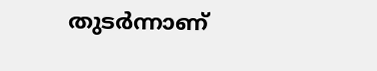തുടർന്നാണ്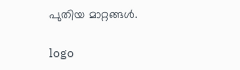പുതിയ മാറ്റങ്ങൾ.

logo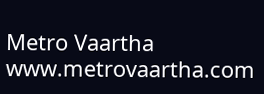Metro Vaartha
www.metrovaartha.com